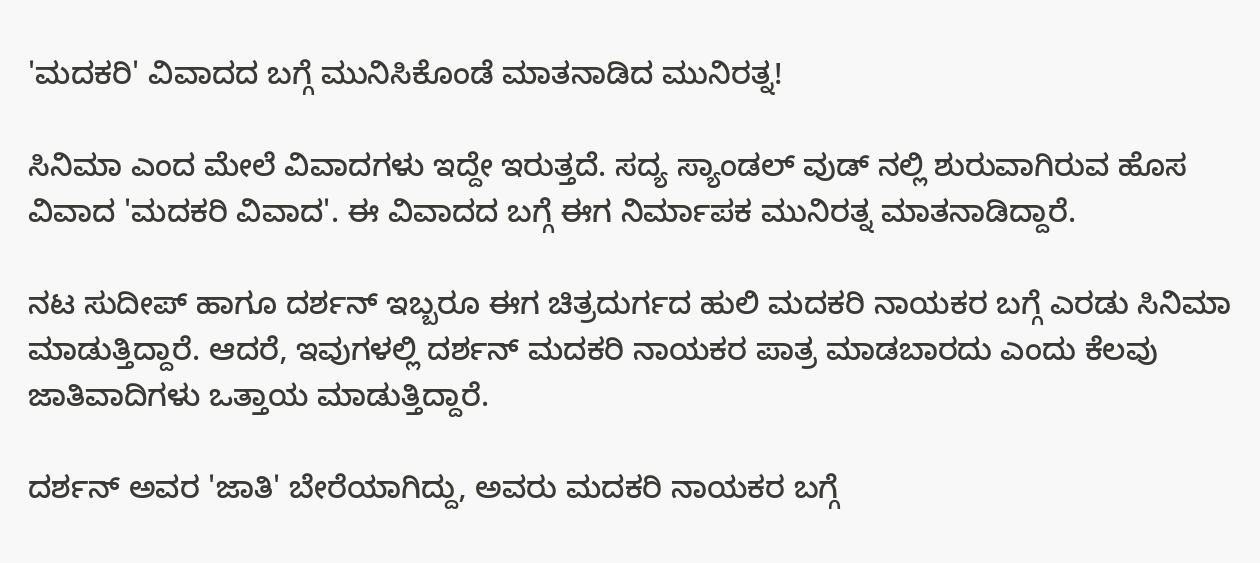'ಮದಕರಿ' ವಿವಾದದ ಬಗ್ಗೆ ಮುನಿಸಿಕೊಂಡೆ ಮಾತನಾಡಿದ ಮುನಿರತ್ನ!

ಸಿನಿಮಾ ಎಂದ ಮೇಲೆ ವಿವಾದಗಳು ಇದ್ದೇ ಇರುತ್ತದೆ. ಸದ್ಯ ಸ್ಯಾಂಡಲ್ ವುಡ್ ನಲ್ಲಿ ಶುರುವಾಗಿರುವ ಹೊಸ ವಿವಾದ 'ಮದಕರಿ ವಿವಾದ'. ಈ ವಿವಾದದ ಬಗ್ಗೆ ಈಗ ನಿರ್ಮಾಪಕ ಮುನಿರತ್ನ ಮಾತನಾಡಿದ್ದಾರೆ.

ನಟ ಸುದೀಪ್ ಹಾಗೂ ದರ್ಶನ್ ಇಬ್ಬರೂ ಈಗ ಚಿತ್ರದುರ್ಗದ ಹುಲಿ ಮದಕರಿ ನಾಯಕರ ಬಗ್ಗೆ ಎರಡು ಸಿನಿಮಾ ಮಾಡುತ್ತಿದ್ದಾರೆ. ಆದರೆ, ಇವುಗಳಲ್ಲಿ ದರ್ಶನ್ ಮದಕರಿ ನಾಯಕರ ಪಾತ್ರ ಮಾಡಬಾರದು ಎಂದು ಕೆಲವು ಜಾತಿವಾದಿಗಳು ಒತ್ತಾಯ ಮಾಡುತ್ತಿದ್ದಾರೆ.

ದರ್ಶನ್ ಅವರ 'ಜಾತಿ' ಬೇರೆಯಾಗಿದ್ದು, ಅವರು ಮದಕರಿ ನಾಯಕರ ಬಗ್ಗೆ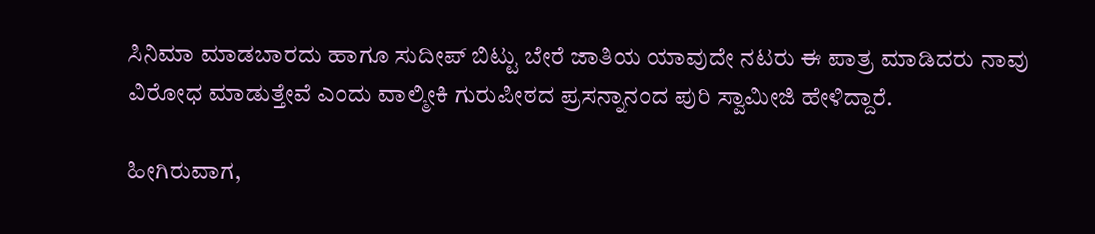ಸಿನಿಮಾ ಮಾಡಬಾರದು ಹಾಗೂ ಸುದೀಪ್ ಬಿಟ್ಟು ಬೇರೆ ಜಾತಿಯ ಯಾವುದೇ ನಟರು ಈ ಪಾತ್ರ ಮಾಡಿದರು ನಾವು ವಿರೋಧ ಮಾಡುತ್ತೇವೆ ಎಂದು ವಾಲ್ಮೀಕಿ ಗುರುಪೀಠದ ಪ್ರಸನ್ನಾನಂದ ಪುರಿ ಸ್ವಾಮೀಜಿ ಹೇಳಿದ್ದಾರೆ.

ಹೀಗಿರುವಾಗ,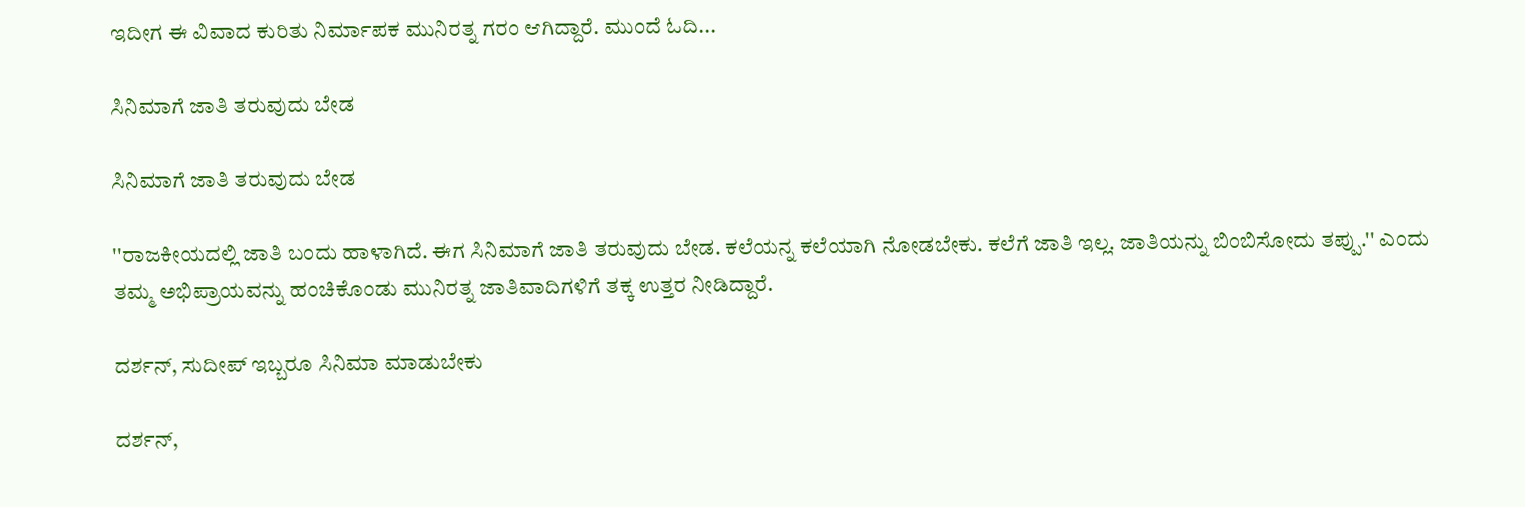ಇದೀಗ ಈ ವಿವಾದ ಕುರಿತು ನಿರ್ಮಾಪಕ ಮುನಿರತ್ನ ಗರಂ ಆಗಿದ್ದಾರೆ. ಮುಂದೆ ಓದಿ...

ಸಿನಿಮಾಗೆ ಜಾತಿ ತರುವುದು ಬೇಡ

ಸಿನಿಮಾಗೆ ಜಾತಿ ತರುವುದು ಬೇಡ

''ರಾಜಕೀಯದಲ್ಲಿ ಜಾತಿ ಬಂದು‌ ಹಾಳಾಗಿದೆ. ಈಗ ಸಿನಿಮಾಗೆ ಜಾತಿ ತರುವುದು ಬೇಡ. ಕಲೆಯನ್ನ ಕಲೆಯಾಗಿ ನೋಡಬೇಕು. ಕಲೆಗೆ ಜಾತಿ‌ ಇಲ್ಲ. ಜಾತಿಯನ್ನು ಬಿಂಬಿಸೋದು ತಪ್ಪು.'' ಎಂದು ತಮ್ಮ ಅಭಿಪ್ರಾಯವನ್ನು ಹಂಚಿಕೊಂಡು ಮುನಿರತ್ನ ಜಾತಿವಾದಿಗಳಿಗೆ ತಕ್ಕ ಉತ್ತರ ನೀಡಿದ್ದಾರೆ.

ದರ್ಶನ್, ಸುದೀಪ್ ಇಬ್ಬರೂ ಸಿನಿಮಾ ಮಾಡುಬೇಕು

ದರ್ಶನ್,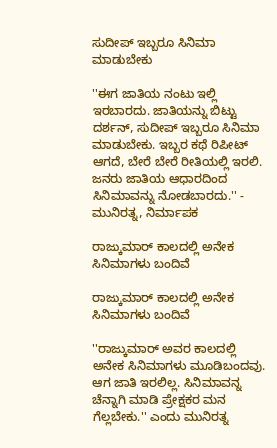ಸುದೀಪ್ ಇಬ್ಬರೂ ಸಿನಿಮಾ ಮಾಡುಬೇಕು

''ಈಗ ಜಾತಿಯ ನಂಟು ಇಲ್ಲಿ ಇರಬಾರದು. ಜಾತಿಯನ್ನು ಬಿಟ್ಟು ದರ್ಶನ್, ಸುದೀಪ್ ಇಬ್ಬರೂ ಸಿನಿಮಾ ಮಾಡುಬೇಕು. ಇಬ್ಬರ ಕಥೆ ರಿಪೀಟ್ ಆಗದೆ, ಬೇರೆ ಬೇರೆ ರೀತಿಯಲ್ಲಿ ಇರಲಿ. ಜನರು ಜಾತಿಯ ಆಧಾರದಿಂದ ಸಿನಿಮಾವನ್ನು ನೋಡಬಾರದು.'' - ಮುನಿರತ್ನ, ನಿರ್ಮಾಪಕ

ರಾಜ್ಕುಮಾರ್‌ ಕಾಲದಲ್ಲಿ ಅನೇಕ‌ ಸಿನಿಮಾಗಳು ಬಂದಿವೆ

ರಾಜ್ಕುಮಾರ್‌ ಕಾಲದಲ್ಲಿ ಅನೇಕ‌ ಸಿನಿಮಾಗಳು ಬಂದಿವೆ

''ರಾಜ್ಕುಮಾರ್‌ ಅವರ ಕಾಲದಲ್ಲಿ ಅನೇಕ‌ ಸಿನಿಮಾಗಳು ಮೂಡಿಬಂದವು. ಆಗ ಜಾತಿ ಇರಲಿಲ್ಲ. ಸಿನಿಮಾವನ್ನ ಚೆನ್ನಾಗಿ ಮಾಡಿ ಪ್ರೇಕ್ಷಕರ‌ ಮನ ಗೆಲ್ಲಬೇಕು.'' ಎಂದು ಮುನಿರತ್ನ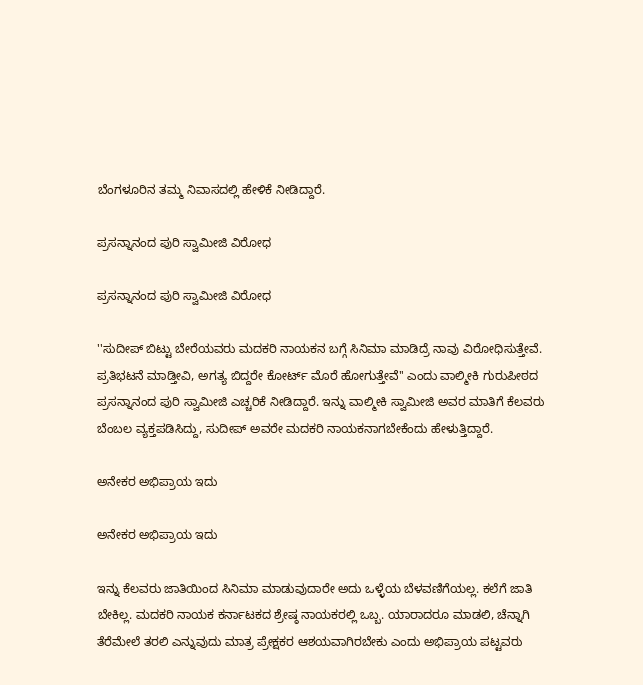ಬೆಂಗಳೂರಿನ ತಮ್ಮ ನಿವಾಸದಲ್ಲಿ ಹೇಳಿಕೆ ನೀಡಿದ್ದಾರೆ.

ಪ್ರಸನ್ನಾನಂದ ಪುರಿ ಸ್ವಾಮೀಜಿ ವಿರೋಧ

ಪ್ರಸನ್ನಾನಂದ ಪುರಿ ಸ್ವಾಮೀಜಿ ವಿರೋಧ

''ಸುದೀಪ್ ಬಿಟ್ಟು ಬೇರೆಯವರು ಮದಕರಿ ನಾಯಕನ ಬಗ್ಗೆ ಸಿನಿಮಾ ಮಾಡಿದ್ರೆ ನಾವು ವಿರೋಧಿಸುತ್ತೇವೆ. ಪ್ರತಿಭಟನೆ ಮಾಡ್ತೀವಿ, ಅಗತ್ಯ ಬಿದ್ದರೇ ಕೋರ್ಟ್ ಮೊರೆ ಹೋಗುತ್ತೇವೆ'' ಎಂದು ವಾಲ್ಮೀಕಿ ಗುರುಪೀಠದ ಪ್ರಸನ್ನಾನಂದ ಪುರಿ ಸ್ವಾಮೀಜಿ ಎಚ್ಚರಿಕೆ ನೀಡಿದ್ದಾರೆ. ಇನ್ನು ವಾಲ್ಮೀಕಿ ಸ್ವಾಮೀಜಿ ಅವರ ಮಾತಿಗೆ ಕೆಲವರು ಬೆಂಬಲ ವ್ಯಕ್ತಪಡಿಸಿದ್ದು, ಸುದೀಪ್ ಅವರೇ ಮದಕರಿ ನಾಯಕನಾಗಬೇಕೆಂದು ಹೇಳುತ್ತಿದ್ದಾರೆ.

ಅನೇಕರ ಅಭಿಪ್ರಾಯ ಇದು

ಅನೇಕರ ಅಭಿಪ್ರಾಯ ಇದು

ಇನ್ನು ಕೆಲವರು ಜಾತಿಯಿಂದ ಸಿನಿಮಾ ಮಾಡುವುದಾರೇ ಅದು ಒಳ್ಳೆಯ ಬೆಳವಣಿಗೆಯಲ್ಲ. ಕಲೆಗೆ ಜಾತಿ ಬೇಕಿಲ್ಲ. ಮದಕರಿ ನಾಯಕ ಕರ್ನಾಟಕದ ಶ್ರೇಷ್ಠ ನಾಯಕರಲ್ಲಿ ಒಬ್ಬ. ಯಾರಾದರೂ ಮಾಡಲಿ, ಚೆನ್ನಾಗಿ ತೆರೆಮೇಲೆ ತರಲಿ ಎನ್ನುವುದು ಮಾತ್ರ ಪ್ರೇಕ್ಷಕರ ಆಶಯವಾಗಿರಬೇಕು ಎಂದು ಅಭಿಪ್ರಾಯ ಪಟ್ಟವರು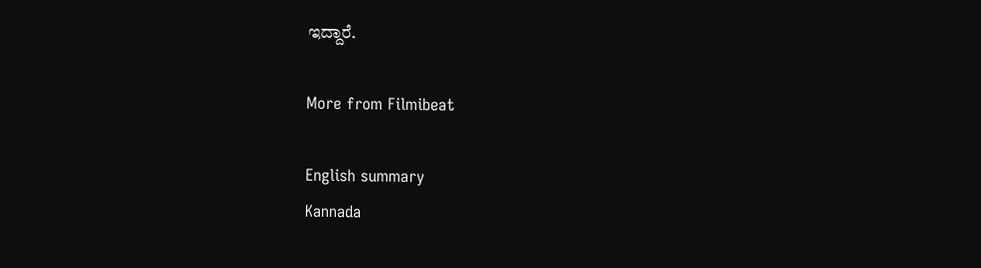ಇದ್ದಾರೆ.

More from Filmibeat

English summary
Kannada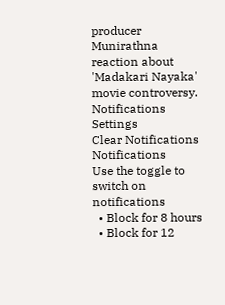producer Munirathna reaction about 'Madakari Nayaka' movie controversy.
Notifications
Settings
Clear Notifications
Notifications
Use the toggle to switch on notifications
  • Block for 8 hours
  • Block for 12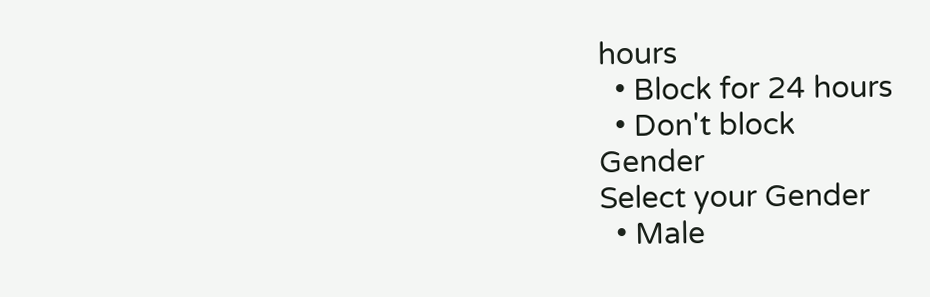hours
  • Block for 24 hours
  • Don't block
Gender
Select your Gender
  • Male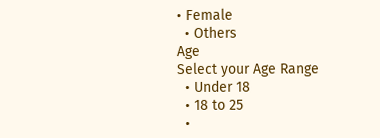• Female
  • Others
Age
Select your Age Range
  • Under 18
  • 18 to 25
  •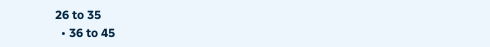26 to 35
  • 36 to 45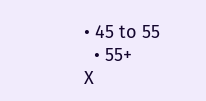• 45 to 55
  • 55+
X